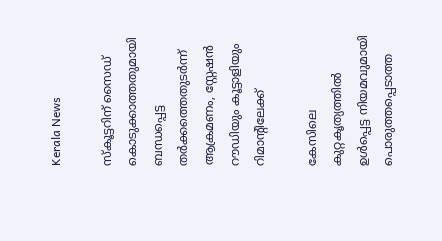Kerala News

സ്കൂട്ടറിന് സൈഡ് കൊടുക്കാത്തതുമായി ബന്ധപ്പെട്ട തർക്കത്തെതുടർന്ന് ആക്രമണം, സ്റ്റേഷൻ റൗഡിയും കൂട്ടാളിയും റിമാന്റിലേക്ക്

കേസിലെ കുറ്റകൃത്യത്തിൽ ഉൾപ്പെട്ട നിയമവുമായി പൊരുത്തപ്പെടാത്ത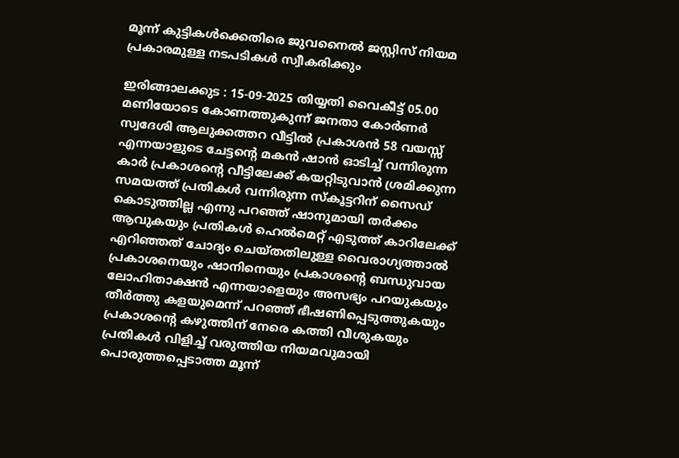മൂന്ന് കുട്ടികൾക്കെതിരെ ജുവനൈൽ ജസ്റ്റിസ് നിയമ പ്രകാരമുള്ള നടപടികൾ സ്വീകരിക്കും

ഇരിങ്ങാലക്കുട : 15-09-2025 തിയ്യതി വൈകീട്ട് 05.00 മണിയോടെ കോണത്തുകുന്ന് ജനതാ കോർണർ സ്വദേശി ആലുക്കത്തറ വീട്ടിൽ പ്രകാശൻ 58 വയസ്സ് എന്നയാളുടെ ചേട്ടന്റെ മകൻ ഷാൻ ഓടിച്ച് വന്നിരുന്ന കാർ പ്രകാശന്റെ വീട്ടിലേക്ക് കയറ്റിടുവാൻ ശ്രമിക്കുന്ന സമയത്ത് പ്രതികൾ വന്നിരുന്ന സ്കൂട്ടറിന് സൈഡ് കൊടുത്തില്ല എന്നു പറഞ്ഞ് ഷാനുമായി തർക്കം ആവുകയും പ്രതികൾ ഹെൽമെറ്റ് എടുത്ത് കാറിലേക്ക് എറിഞ്ഞത് ചോദ്യം ചെയ്തതിലുള്ള വൈരാഗ്യത്താൽ പ്രകാശനെയും ഷാനിനെയും പ്രകാശന്റെ ബന്ധുവായ ലോഹിതാക്ഷൻ എന്നയാളെയും അസഭ്യം പറയുകയും തീർത്തു കളയുമെന്ന് പറഞ്ഞ് ഭീഷണിപ്പെടുത്തുകയും പ്രകാശന്റെ കഴുത്തിന് നേരെ കത്തി വീശുകയും പ്രതികൾ വിളിച്ച് വരുത്തിയ നിയമവുമായി പൊരുത്തപ്പെടാത്ത മൂന്ന്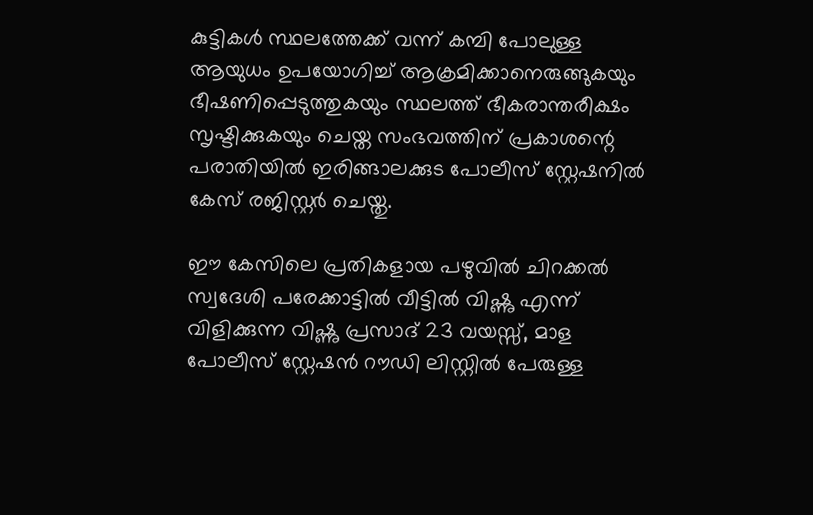കുട്ടികൾ സ്ഥലത്തേക്ക് വന്ന് കമ്പി പോലുള്ള ആയുധം ഉപയോഗിച്ച് ആക്രമിക്കാനെരുങ്ങുകയും ഭീഷണിപ്പെടുത്തുകയും സ്ഥലത്ത് ഭീകരാന്തരീക്ഷം സൃഷ്ടിക്കുകയും ചെയ്ത സംഭവത്തിന് പ്രകാശന്റെ പരാതിയിൽ ഇരിങ്ങാലക്കുട പോലീസ് സ്റ്റേഷനിൽ കേസ് രജിസ്റ്റർ ചെയ്തു.

ഈ കേസിലെ പ്രതികളായ പഴുവിൽ ചിറക്കൽ സ്വദേശി പരേക്കാട്ടിൽ വീട്ടിൽ വിഷ്ണു എന്ന് വിളിക്കുന്ന വിഷ്ണു പ്രസാദ് 23 വയസ്സ്, മാള പോലീസ് സ്റ്റേഷൻ റൗഡി ലിസ്റ്റിൽ പേരുള്ള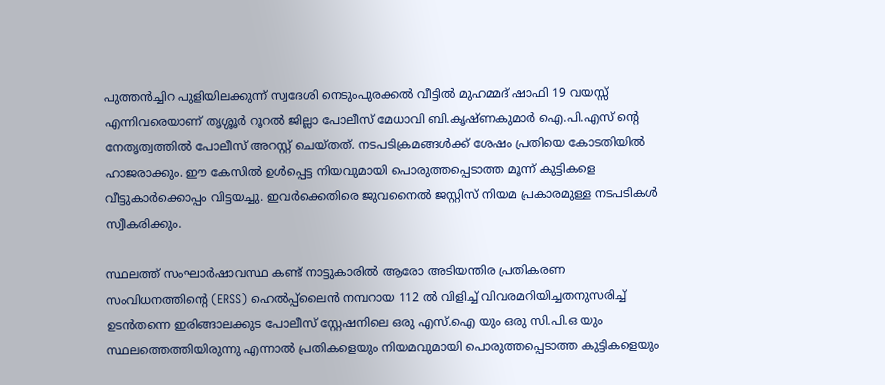പുത്തൻച്ചിറ പുളിയിലക്കുന്ന് സ്വദേശി നെടുംപുരക്കൽ വീട്ടിൽ മുഹമ്മദ് ഷാഫി 19 വയസ്സ് എന്നിവരെയാണ് തൃശ്ശൂർ റൂറൽ ജില്ലാ പോലീസ് മേധാവി ബി.കൃഷ്ണകുമാർ ഐ.പി.എസ് ന്റെ നേതൃത്വത്തിൽ പോലീസ് അറസ്റ്റ് ചെയ്തത്. നടപടിക്രമങ്ങൾക്ക് ശേഷം പ്രതിയെ കോടതിയിൽ ഹാജരാക്കും. ഈ കേസിൽ ഉൾപ്പെട്ട നിയവുമായി പൊരുത്തപ്പെടാത്ത മൂന്ന് കുട്ടികളെ വീട്ടുകാർക്കൊപ്പം വിട്ടയച്ചു. ഇവർക്കെതിരെ ജുവനൈൽ ജസ്റ്റിസ് നിയമ പ്രകാരമുള്ള നടപടികൾ സ്വീകരിക്കും.

സ്ഥലത്ത് സംഘാർഷാവസ്ഥ കണ്ട് നാട്ടുകാരിൽ ആരോ അടിയന്തിര പ്രതികരണ സംവിധനത്തിന്റെ (ERSS) ഹെൽപ്പ്ലൈൻ നമ്പറായ 112 ൽ വിളിച്ച് വിവരമറിയിച്ചതനുസരിച്ച് ഉടൻതന്നെ ഇരിങ്ങാലക്കുട പോലീസ് സ്റ്റേഷനിലെ ഒരു എസ്.ഐ യും ഒരു സി.പി.ഒ യും സ്ഥലത്തെത്തിയിരുന്നു എന്നാൽ പ്രതികളെയും നിയമവുമായി പൊരുത്തപ്പെടാത്ത കുട്ടികളെയും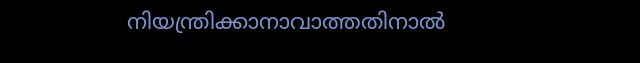നിയന്ത്രിക്കാനാവാത്തതിനാൽ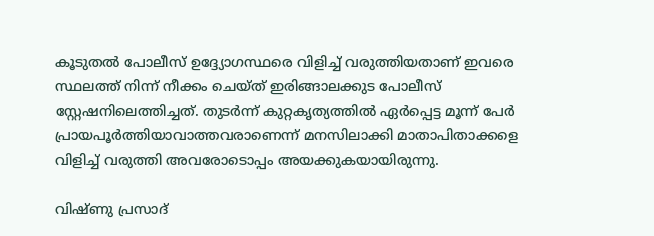കൂടുതൽ പോലീസ് ഉദ്ദ്യോഗസ്ഥരെ വിളിച്ച് വരുത്തിയതാണ് ഇവരെ സ്ഥലത്ത് നിന്ന് നീക്കം ചെയ്ത് ഇരിങ്ങാലക്കുട പോലീസ് സ്റ്റേഷനിലെത്തിച്ചത്. തുടർന്ന് കുറ്റകൃത്യത്തിൽ ഏർപ്പെട്ട മൂന്ന് പേർ പ്രായപൂർത്തിയാവാത്തവരാണെന്ന് മനസിലാക്കി മാതാപിതാക്കളെ വിളിച്ച് വരുത്തി അവരോടൊപ്പം അയക്കുകയായിരുന്നു.

വിഷ്ണു പ്രസാദ്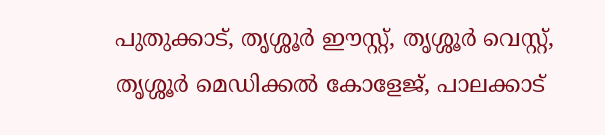പുതുക്കാട്, തൃശ്ശൂർ ഈസ്റ്റ്, തൃശ്ശൂർ വെസ്റ്റ്, തൃശ്ശൂർ മെഡിക്കൽ കോളേജ്, പാലക്കാട്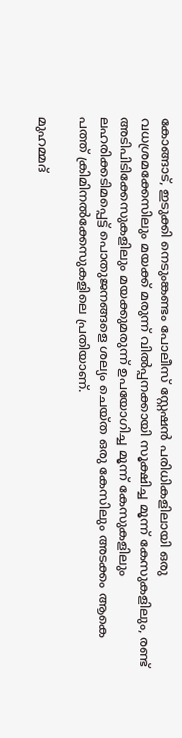കോങ്ങാട്, ഇടുക്കി നെടുംങ്കണ്ടം പോലീസ് സ്റ്റേഷൻ പരിധികളിലായി ഒരു വധശ്രമക്കേസിലും മയക്ക് മരുന്ന് വിൽപ്പനക്കായി സൂക്ഷിച്ച മൂന്ന് കേസുകളിലും, രണ്ട് അടിപിടിക്കേസുകളിലും മയക്കുമരുന്ന് ഉപയോഗിച്ച മൂന്ന് കേസുകളിലും ലഹരിക്കടിമപ്പെട്ട് പൊതുജനങ്ങളെ ശല്യം ചെയ്ത ഒരു കേസിലും അടക്കം ആകെ പത്ത് ക്രിമിനൽക്കേസുകളിലെ പ്രതിയാണ്.

മുഹമ്മദ്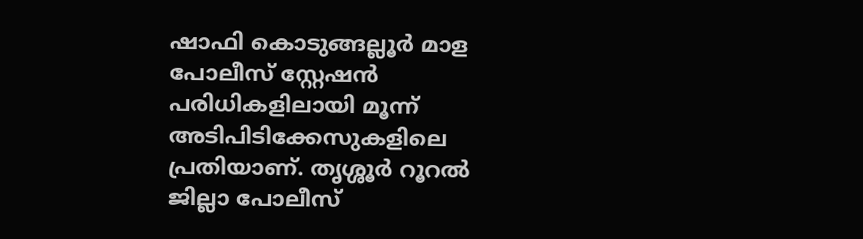ഷാഫി കൊടുങ്ങല്ലൂർ മാള പോലീസ് സ്റ്റേഷൻ പരിധികളിലായി മൂന്ന് അടിപിടിക്കേസുകളിലെ പ്രതിയാണ്. തൃശ്ശൂർ റൂറൽ ജില്ലാ പോലീസ്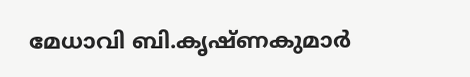മേധാവി ബി.കൃഷ്ണകുമാർ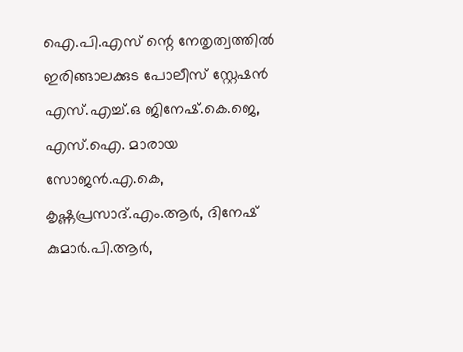ഐ.പി.എസ് ന്റെ നേതൃത്വത്തിൽ ഇരിങ്ങാലക്കുട പോലീസ് സ്റ്റേഷൻ എസ്.എച്ച്.ഒ ജിനേഷ്.കെ.ജെ, എസ്.ഐ. മാരായ സോജൻ.എ.കെ, കൃഷ്ണപ്രസാദ്.എം.ആർ, ദിനേഷ് കുമാർ.പി.ആർ,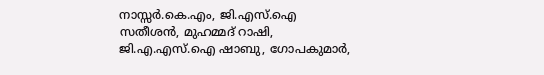നാസ്സർ.കെ.എം, ജി.എസ്.ഐ സതീശൻ, മുഹമ്മദ് റാഷി, ജി.എ.എസ്.ഐ ഷാബു, ഗോപകുമാർ,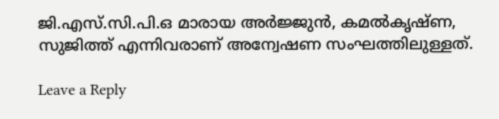ജി.എസ്.സി.പി.ഒ മാരായ അർജ്ജുൻ, കമൽകൃഷ്ണ, സുജിത്ത് എന്നിവരാണ് അന്വേഷണ സംഘത്തിലുള്ളത്.

Leave a Reply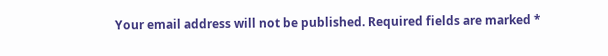Your email address will not be published. Required fields are marked *